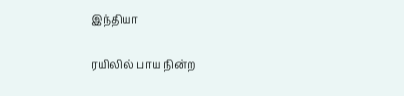இந்தியா

ரயிலில் பாய நின்ற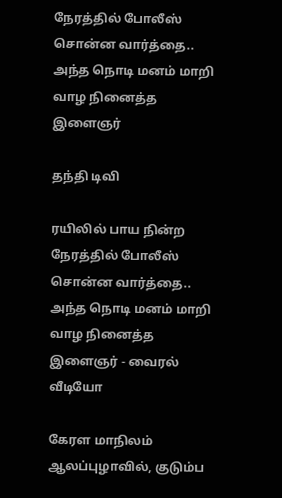நேரத்தில் போலீஸ் சொன்ன வார்த்தை.. அந்த நொடி மனம் மாறி வாழ நினைத்த இளைஞர்

தந்தி டிவி

ரயிலில் பாய நின்ற நேரத்தில் போலீஸ் சொன்ன வார்த்தை.. அந்த நொடி மனம் மாறி வாழ நினைத்த இளைஞர் - வைரல் வீடியோ

கேரள மாநிலம் ஆலப்புழாவில், குடும்ப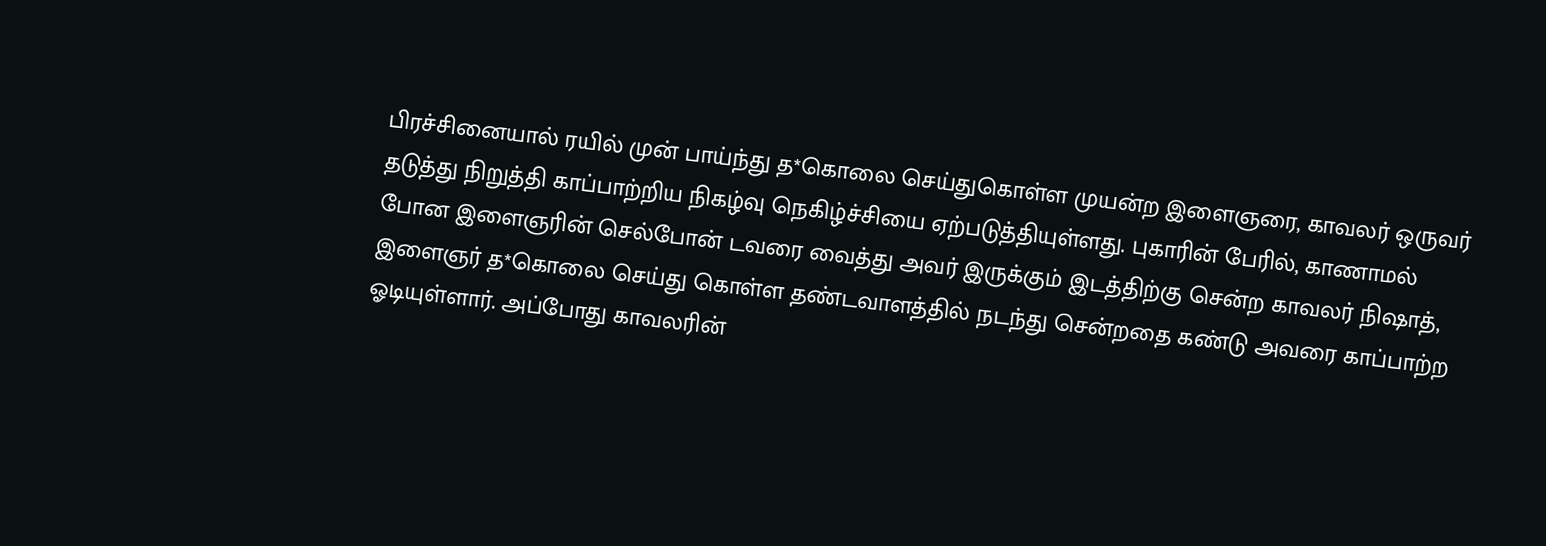பிரச்சினையால் ரயில் முன் பாய்ந்து த*கொலை செய்துகொள்ள முயன்ற இளைஞரை, காவலர் ஒருவர் தடுத்து நிறுத்தி காப்பாற்றிய நிகழ்வு நெகிழ்ச்சியை ஏற்படுத்தியுள்ளது. புகாரின் பேரில், காணாமல் போன இளைஞரின் செல்போன் டவரை வைத்து அவர் இருக்கும் இடத்திற்கு சென்ற காவலர் நிஷாத், இளைஞர் த*கொலை செய்து கொள்ள தண்டவாளத்தில் நடந்து சென்றதை கண்டு அவரை காப்பாற்ற ஓடியுள்ளார். அப்போது காவலரின்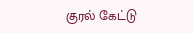குரல் கேட்டு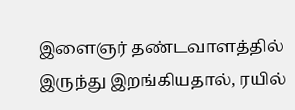இளைஞர் தண்டவாளத்தில் இருந்து இறங்கியதால், ரயில்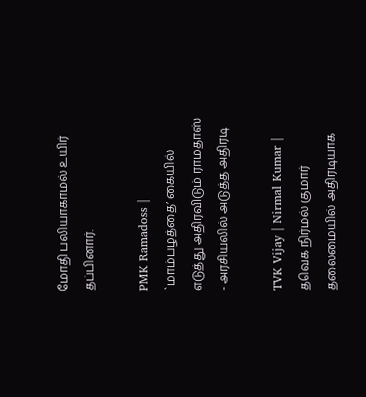மோதி பலியாகாமல் உயிர் தப்பினார்.

PMK Ramadoss | `மாம்பழத்தை’ கையில் எடுத்து அதிரவிடும் ராமதாஸ் - அரசியலில் அடுத்த அதிரடி

TVK Vijay | Nirmal Kumar | தவெக நிர்மல் குமார் தலைமையில் அதிரடியாக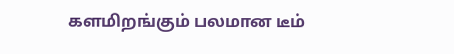களமிறங்கும் பலமான டீம்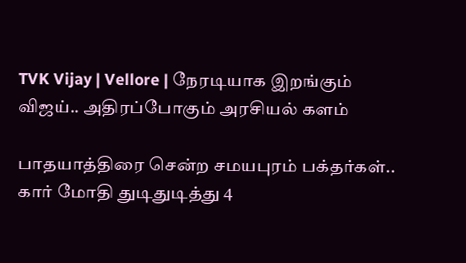TVK Vijay | Vellore | நேரடியாக இறங்கும் விஜய்.. அதிரப்போகும் அரசியல் களம்

பாதயாத்திரை சென்ற சமயபுரம் பக்தர்கள்.. கார் மோதி துடிதுடித்து 4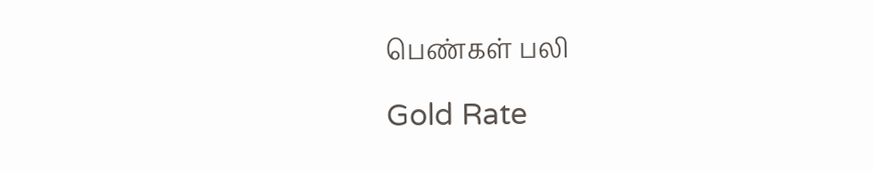பெண்கள் பலி

Gold Rate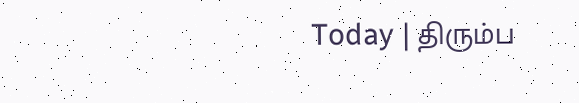Today | திரும்ப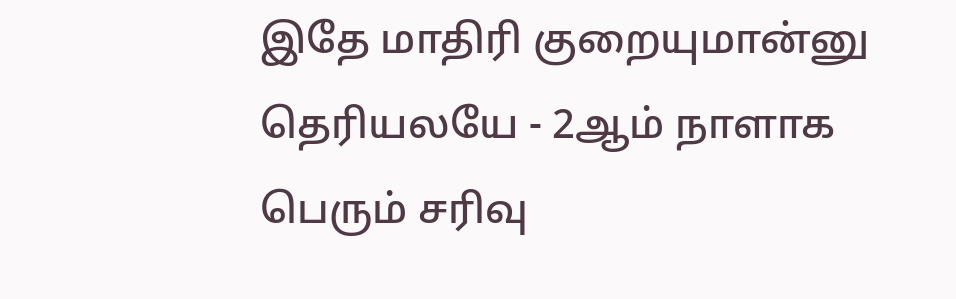இதே மாதிரி குறையுமான்னு தெரியலயே - 2ஆம் நாளாக பெரும் சரிவு